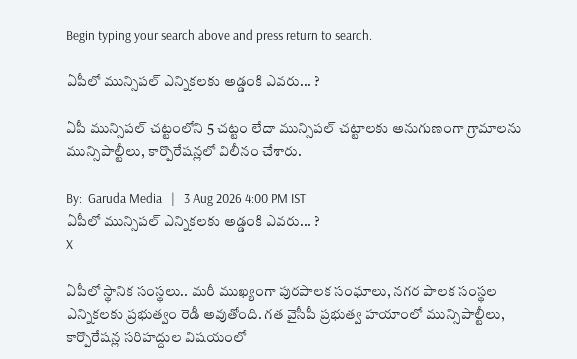Begin typing your search above and press return to search.

ఏపీలో మున్సిప‌ల్ ఎన్నిక‌ల‌కు అడ్డంకి ఎవ‌రు... ?

ఏపీ మున్సిప‌ల్ చ‌ట్టంలోని 5 చ‌ట్టం లేదా మున్సిప‌ల్ చ‌ట్టాల‌కు అనుగుణంగా గ్రామాల‌ను మున్సిపాల్టీలు, కార్పొరేష‌న్ల‌లో విలీనం చేశారు.

By:  Garuda Media   |   3 Aug 2026 4:00 PM IST
ఏపీలో మున్సిప‌ల్ ఎన్నిక‌ల‌కు అడ్డంకి ఎవ‌రు... ?
X

ఏపీలో స్థానిక సంస్థ‌లు.. మ‌రీ ముఖ్యంగా పుర‌పాల‌క సంఘాలు, న‌గ‌ర పాల‌క సంస్థ‌ల ఎన్నిక‌ల‌కు ప్ర‌భుత్వం రెడీ అవుతోంది. గ‌త వైసీపీ ప్ర‌భుత్వ హ‌యాంలో మున్సిపాల్టీలు, కార్పొరేషన్ల స‌రిహ‌ద్దుల విష‌యంలో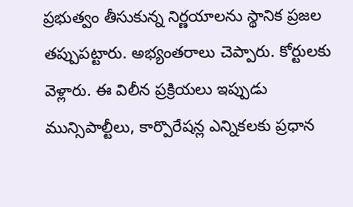ప్ర‌భుత్వం తీసుకున్న నిర్ణ‌యాల‌ను స్థానిక ప్ర‌జ‌ల త‌ప్పుప‌ట్టారు. అభ్యంత‌రాలు చెప్పారు. కోర్టుల‌కు వెళ్లారు. ఈ విలీన ప్ర‌క్రియ‌లు ఇప్పుడు మున్సిపాల్టీలు, కార్పొరేష‌న్ల ఎన్నిక‌ల‌కు ప్ర‌ధాన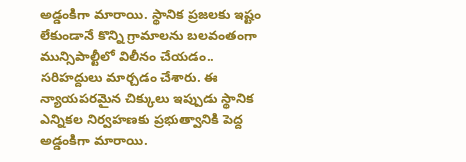అడ్డంకిగా మారాయి. స్థానిక ప్ర‌జ‌ల‌కు ఇష్టం లేకుండానే కొన్ని గ్రామాల‌ను బ‌ల‌వంతంగా మున్సిపాల్టీలో విలీనం చేయ‌డం.. స‌రిహ‌ద్దులు మార్చ‌డం చేశారు. ఈ న్యాయ‌ప‌ర‌మైన చిక్కులు ఇప్పుడు స్థానిక ఎన్నిక‌ల నిర్వ‌హ‌ణ‌కు ప్ర‌భుత్వానికి పెద్ద అడ్డంకిగా మారాయి.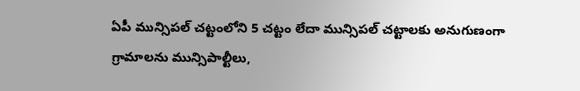ఏపీ మున్సిప‌ల్ చ‌ట్టంలోని 5 చ‌ట్టం లేదా మున్సిప‌ల్ చ‌ట్టాల‌కు అనుగుణంగా గ్రామాల‌ను మున్సిపాల్టీలు,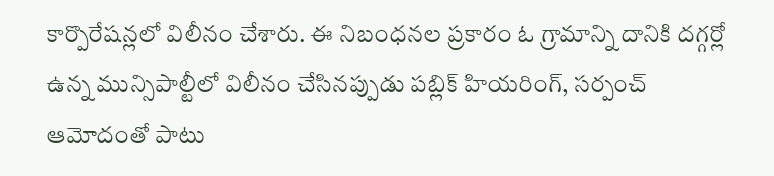కార్పొరేష‌న్ల‌లో విలీనం చేశారు. ఈ నిబంధ‌న‌ల ప్ర‌కారం ఓ గ్రామాన్ని దానికి ద‌గ్గ‌ర్లో ఉన్న మున్సిపాల్టీలో విలీనం చేసిన‌ప్పుడు ప‌బ్లిక్ హియ‌రింగ్‌, సర్పంచ్ ఆమోదంతో పాటు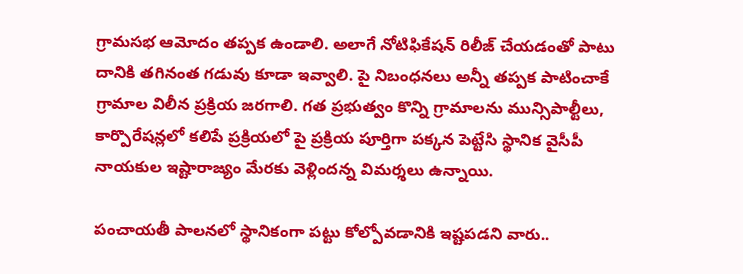గ్రామ‌స‌భ ఆమోదం త‌ప్ప‌క ఉండాలి. అలాగే నోటిఫికేష‌న్ రిలీజ్ చేయ‌డంతో పాటు దానికి త‌గినంత గ‌డువు కూడా ఇవ్వాలి. పై నిబంధ‌న‌లు అన్నీ త‌ప్ప‌క పాటించాకే గ్రామాల విలీన ప్ర‌క్రియ జ‌ర‌గాలి. గ‌త ప్ర‌భుత్వం కొన్ని గ్రామాల‌ను మున్సిపాల్టీలు, కార్పొరేషన్ల‌లో క‌లిపే ప్ర‌క్రియ‌లో పై ప్ర‌క్రియ పూర్తిగా ప‌క్క‌న పెట్టేసి స్థానిక వైసీపీ నాయ‌కుల ఇష్టారాజ్యం మేర‌కు వెళ్లింద‌న్న విమ‌ర్శ‌లు ఉన్నాయి.

పంచాయ‌తీ పాల‌న‌లో స్థానికంగా ప‌ట్టు కోల్పోవ‌డానికి ఇష్ట‌ప‌డ‌ని వారు..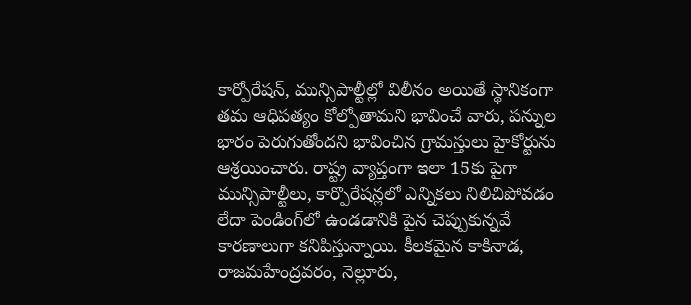కార్పోరేష‌న్‌, మున్సిపాల్టీల్లో విలీనం అయితే స్థానికంగా త‌మ ఆధిప‌త్యం కోల్పోతామ‌ని భావించే వారు, ప‌న్నుల భారం పెరుగుతోంద‌ని భావించిన గ్రామ‌స్తులు హైకోర్టును ఆశ్ర‌యించారు. రాష్ట్ర వ్యాప్తంగా ఇలా 15కు పైగా మున్సిపాల్టీలు, కార్పొరేష‌న్ల‌లో ఎన్నిక‌లు నిలిచిపోవ‌డం లేదా పెండింగ్‌లో ఉండ‌డానికి పైన చెప్పుకున్న‌వే కార‌ణాలుగా క‌నిపిస్తున్నాయి. కీల‌క‌మైన కాకినాడ‌, రాజ‌మ‌హేంద్ర‌వ‌రం, నెల్లూరు,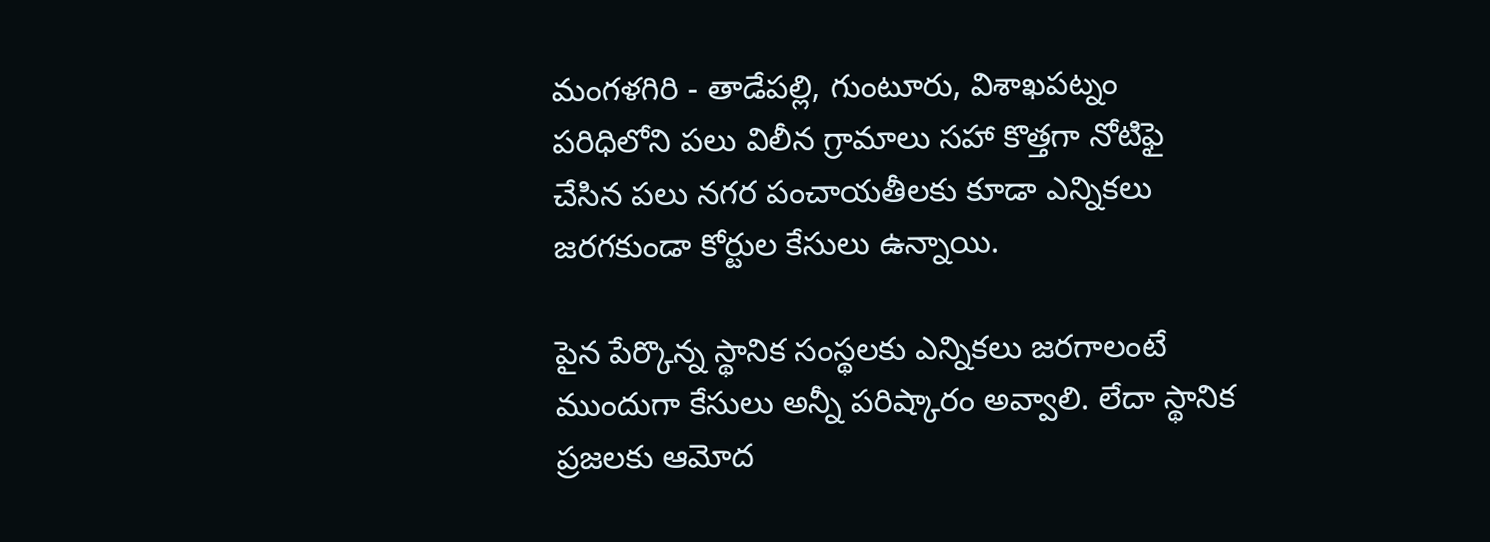మంగ‌ళ‌గిరి - తాడేపల్లి, గుంటూరు, విశాఖపట్నం పరిధిలోని పలు విలీన గ్రామాలు సహా కొత్తగా నోటిఫై చేసిన పలు నగర పంచాయతీలకు కూడా ఎన్నిక‌లు జ‌ర‌గ‌కుండా కోర్టుల కేసులు ఉన్నాయి.

పైన పేర్కొన్న స్థానిక సంస్థ‌ల‌కు ఎన్నిక‌లు జ‌ర‌గాలంటే ముందుగా కేసులు అన్నీ ప‌రిష్కారం అవ్వాలి. లేదా స్థానిక ప్ర‌జ‌ల‌కు ఆమోద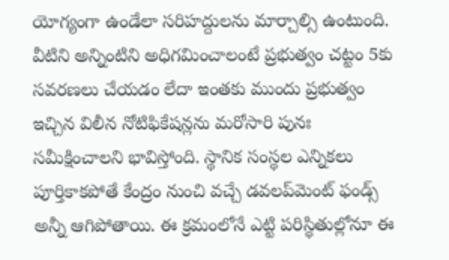యోగ్యంగా ఉండేలా స‌రిహ‌ద్దుల‌ను మార్చాల్సి ఉంటుంది. వీటిని అన్నింటిని అధిగ‌మించాలంటే ప్ర‌భుత్వం చ‌ట్టం 5కు స‌వ‌ర‌ణ‌లు చేయ‌డం లేదా ఇంత‌కు ముందు ప్ర‌భుత్వం ఇచ్చిన విలీన నోటిఫికేష‌న్ల‌ను మ‌రోసారి పునః స‌మీక్షించాల‌ని భావిస్తోంది. స్థానిక సంస్థ‌ల ఎన్నిక‌లు పూర్తికాక‌పోతే కేంద్రం నుంచి వ‌చ్చే డ‌వ‌ల‌ప్‌మెంట్ ఫండ్స్ అన్నీ ఆగిపోతాయి. ఈ క్ర‌మంలోనే ఎట్టి ప‌రిస్థితుల్లోనూ ఈ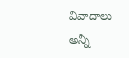వివాదాలు అన్నీ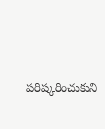ప‌రిష్క‌రించుకుని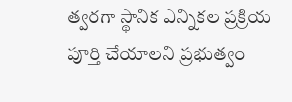త్వ‌ర‌గా స్థానిక ఎన్నిక‌ల ప్ర‌క్రియ పూర్తి చేయాల‌ని ప్ర‌భుత్వం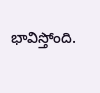భావిస్తోంది.